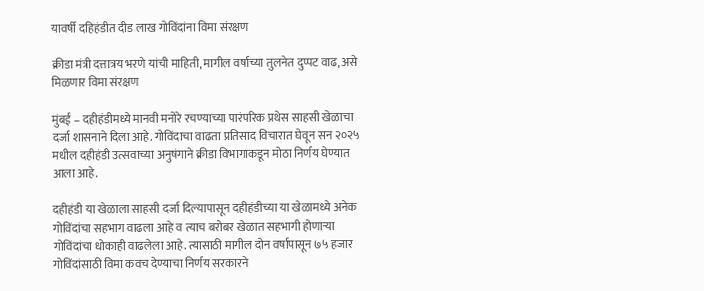यावर्षी दहिहंडीत दीड लाख गोविंदांना विमा संरक्षण

क्रीडा मंत्री दत्तात्रय भरणे यांची माहिती, मागील वर्षाच्या तुलनेत दुप्पट वाढ, असे मिळणार विमा संरक्षण

मुंबई – दहीहंडीमध्ये मानवी मनोरे रचण्याच्या पारंपरिक प्रथेस साहसी खेळाचा दर्जा शासनाने दिला आहे. गोविंदाचा वाढता प्रतिसाद विचारात घेवून सन २०२५ मधील दहीहंडी उत्सवाच्या अनुषंगाने क्रीडा विभागाकडून मोठा निर्णय घेण्यात आला आहे.

दहीहंडी या खेळाला साहसी दर्जा दिल्यापासून दहीहंडीच्या या खेळामध्ये अनेक गोविंदांचा सहभाग वाढला आहे व त्याच बरोबर खेळात सहभागी होणाऱ्या गोविंदांचा धोकाही वाढलेला आहे. त्यासाठी मागील दोन वर्षापासून ७५ हजार गोविंदांसाठी विमा कवच देण्याचा निर्णय सरकारने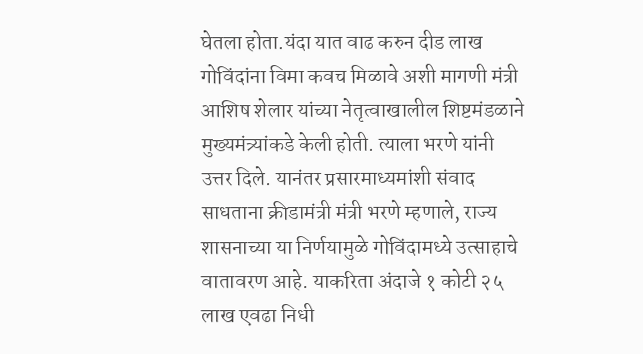घेतला होता.यंदा यात वाढ करुन दीड लाख गोविंदांना विमा कवच मिळावे अशी मागणी मंत्री आशिष शेलार यांच्या नेतृत्वाखालील शिष्टमंडळाने मुख्यमंत्र्यांकडे केली होती. त्याला भरणे यांनी उत्तर दिले. यानंतर प्रसारमाध्यमांशी संवाद साधताना क्रीडामंत्री मंत्री भरणे म्हणाले, राज्य शासनाच्या या निर्णयामुळे गोविंदामध्ये उत्साहाचे वातावरण आहे. याकरिता अंदाजे १ कोटी २५ लाख एवढा निधी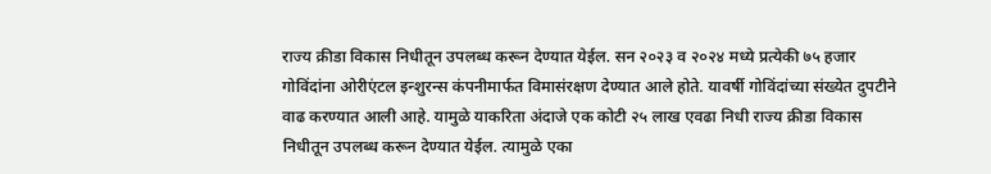राज्य क्रीडा विकास निधीतून उपलब्ध करून देण्यात येईल. सन २०२३ व २०२४ मध्ये प्रत्येकी ७५ हजार गोविंदांना ओरीएंटल इन्शुरन्स कंपनीमार्फत विमासंरक्षण देण्यात आले होते. यावर्षी गोविंदांच्या संख्येत दुपटीने वाढ करण्यात आली आहे. यामुळे याकरिता अंदाजे एक कोटी २५ लाख एवढा निधी राज्य क्रीडा विकास निधीतून उपलब्ध करून देण्यात येईल. त्यामुळे एका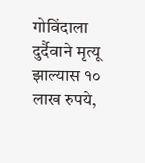गोविंदाला दुर्दैवाने मृत्यू झाल्यास १० लाख रुपये,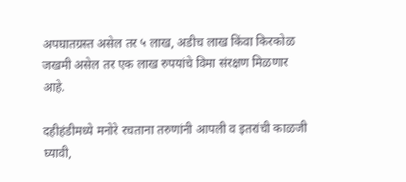अपघातग्रस्त असेल तर ५ लाख, अडीच लाख किंवा किरकोळ जखमी असेल तर एक लाख रुपयांचे विमा संरक्षण मिळणार आहे.

दहीहंडीमध्ये मनोरे रचताना तरुणांनी आपली व इतरांची काळजी घ्यावी,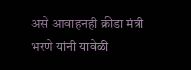असे आवाहनही क्रीडा मंत्री भरणे यांनी यावेळी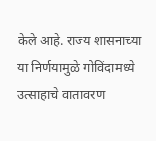केले आहे. राज्य शासनाच्या या निर्णयामुळे गोविंदामध्ये उत्साहाचे वातावरण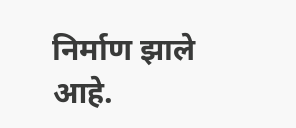निर्माण झाले आहे.